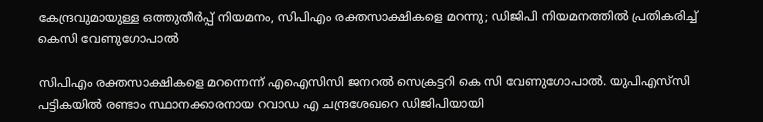കേന്ദ്രവുമായുള്ള ഒത്തുതീര്‍പ്പ് നിയമനം, സിപിഎം രക്തസാക്ഷികളെ മറന്നു; ഡിജിപി നിയമനത്തില്‍ പ്രതികരിച്ച് കെസി വേണുഗോപാല്‍

സിപിഎം രക്തസാക്ഷികളെ മറന്നെന്ന് എഐസിസി ജനറല്‍ സെക്രട്ടറി കെ സി വേണുഗോപാല്‍. യുപിഎസ്‌സി പട്ടികയില്‍ രണ്ടാം സ്ഥാനക്കാരനായ റവാഡ എ ചന്ദ്രശേഖറെ ഡിജിപിയായി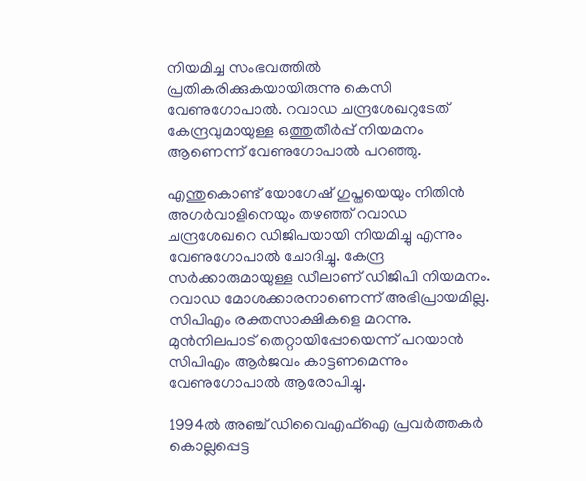നിയമിച്ച സംഭവത്തില്‍ പ്രതികരിക്കുകയായിരുന്നു കെസി വേണുഗോപാല്‍. റവാഡ ചന്ദ്രശേഖറുടേത് കേന്ദ്രവുമായുള്ള ഒത്തുതീര്‍പ്പ് നിയമനം ആണെന്ന് വേണുഗോപാല്‍ പറഞ്ഞു.

എന്തുകൊണ്ട് യോഗേഷ് ഗുപ്തയെയും നിതിന്‍ അഗര്‍വാളിനെയും തഴഞ്ഞ് റവാഡ ചന്ദ്രശേഖറെ ഡിജിപയായി നിയമിച്ചു എന്നും വേണുഗോപാല്‍ ചോദിച്ചു. കേന്ദ്ര സര്‍ക്കാരുമായുള്ള ഡീലാണ് ഡിജിപി നിയമനം. റവാഡ മോശക്കാരനാണെന്ന് അഭിപ്രായമില്ല. സിപിഎം രക്തസാക്ഷികളെ മറന്നു. മുന്‍നിലപാട് തെറ്റായിപ്പോയെന്ന് പറയാന്‍ സിപിഎം ആര്‍ജവം കാട്ടണമെന്നും വേണുഗോപാല്‍ ആരോപിച്ചു.

1994ല്‍ അഞ്ച് ഡിവൈഎഫ്‌ഐ പ്രവര്‍ത്തകര്‍ കൊല്ലപ്പെട്ട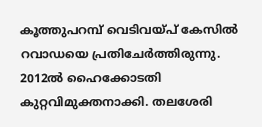കൂത്തുപറമ്പ് വെടിവയ്പ് കേസില്‍ റവാഡയെ പ്രതിചേര്‍ത്തിരുന്നു. 2012ല്‍ ഹൈക്കോടതി കുറ്റവിമുക്തനാക്കി. തലശേരി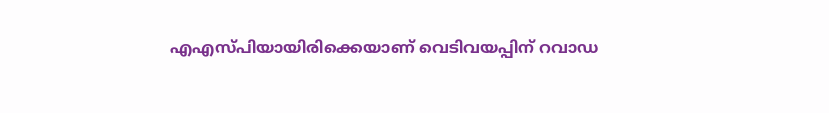എഎസ്പിയായിരിക്കെയാണ് വെടിവയപ്പിന് റവാഡ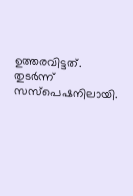ഉത്തരവിട്ടത്. തുടര്‍ന്ന് സസ്‌പെഷനിലായി.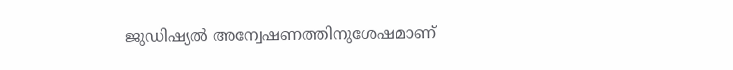ജുഡിഷ്യല്‍ അന്വേഷണത്തിനുശേഷമാണ്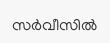സര്‍വീസില്‍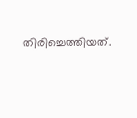തിരിച്ചെത്തിയത്.